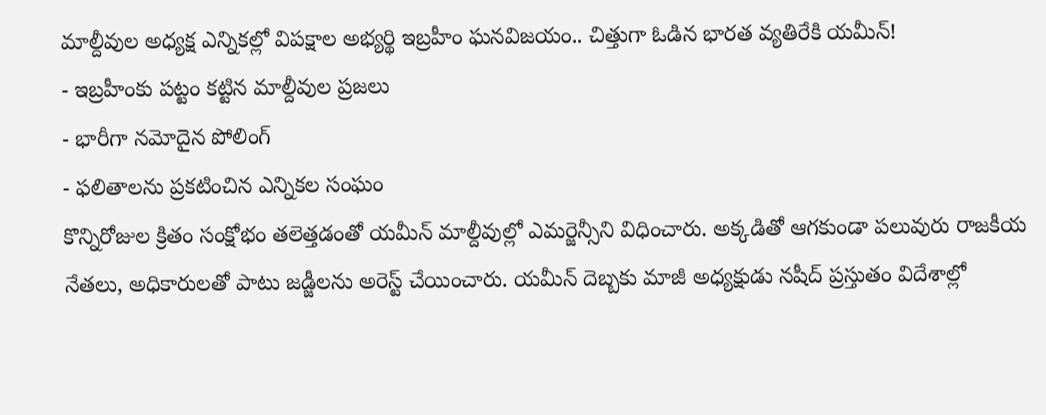మాల్దీవుల అధ్యక్ష ఎన్నికల్లో విపక్షాల అభ్యర్థి ఇబ్రహీం ఘనవిజయం.. చిత్తుగా ఓడిన భారత వ్యతిరేకి యమీన్!
- ఇబ్రహీంకు పట్టం కట్టిన మాల్దీవుల ప్రజలు
- భారీగా నమోదైన పోలింగ్
- ఫలితాలను ప్రకటించిన ఎన్నికల సంఘం
కొన్నిరోజుల క్రితం సంక్షోభం తలెత్తడంతో యమీన్ మాల్దీవుల్లో ఎమర్జెన్సీని విధించారు. అక్కడితో ఆగకుండా పలువురు రాజకీయ నేతలు, అధికారులతో పాటు జడ్జీలను అరెస్ట్ చేయించారు. యమీన్ దెబ్బకు మాజీ అధ్యక్షుడు నషీద్ ప్రస్తుతం విదేశాల్లో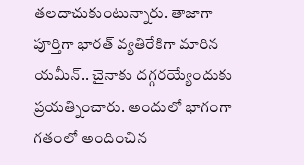తలదాచుకుంటున్నారు. తాజాగా పూర్తిగా భారత్ వ్యతిరేకిగా మారిన యమీన్.. చైనాకు దగ్గరయ్యేందుకు ప్రయత్నించారు. అందులో భాగంగా గతంలో అందించిన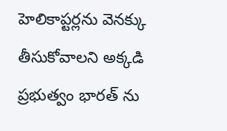హెలికాప్టర్లను వెనక్కు తీసుకోవాలని అక్కడి ప్రభుత్వం భారత్ ను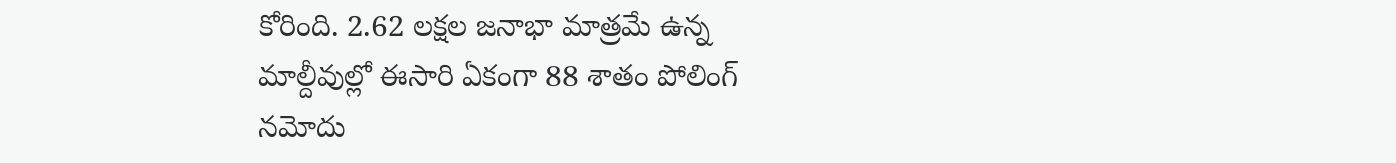కోరింది. 2.62 లక్షల జనాభా మాత్రమే ఉన్న మాల్దీవుల్లో ఈసారి ఏకంగా 88 శాతం పోలింగ్ నమోదు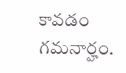కావడం గమనార్హం.